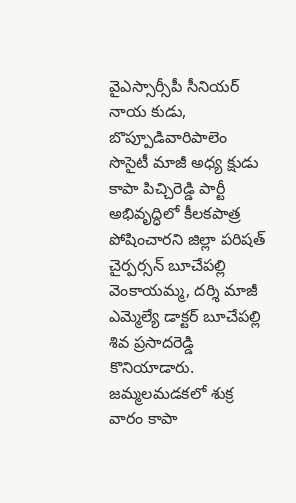వైఎస్సార్సీపీ సీనియర్ నాయ కుడు, బొప్పూడివారిపాలెం సొసైటీ మాజీ అధ్య క్షుడు కాపా పిచ్చిరెడ్డి పార్టీ అభివృద్ధిలో కీలకపాత్ర పోషించారని జిల్లా పరిషత్ చైర్పర్సన్ బూచేపల్లి వెంకాయమ్మ, దర్శి మాజీ ఎమ్మెల్యే డాక్టర్ బూచేపల్లి శివ ప్రసాదరెడ్డి కొనియాడారు. జమ్మలమడకలో శుక్ర వారం కాపా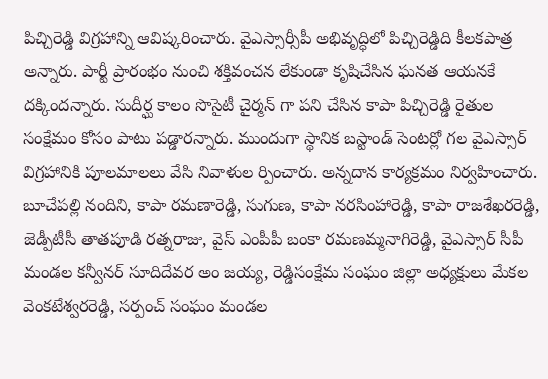పిచ్చిరెడ్డి విగ్రహాన్ని ఆవిష్కరించారు. వైఎస్సార్సీపీ అభివృద్ధిలో పిచ్చిరెడ్డిది కీలకపాత్ర అన్నారు. పార్టీ ప్రారంభం నుంచి శక్తివంచన లేకుండా కృషిచేసిన ఘనత ఆయనకే దక్కిందన్నారు. సుదీర్ఘ కాలం సొసైటీ చైర్మన్ గా పని చేసిన కాపా పిచ్చిరెడ్డి రైతుల సంక్షేమం కోసం పాటు పడ్డారన్నారు. ముందుగా స్థానిక బస్టాండ్ సెంటర్లో గల వైఎస్సార్ విగ్రహానికి పూలమాలలు వేసి నివాళుల ర్పించారు. అన్నదాన కార్యక్రమం నిర్వహించారు. బూచేపల్లి నందిని, కాపా రమణారెడ్డి, సుగుణ, కాపా నరసింహారెడ్డి, కాపా రాజశేఖరరెడ్డి, జెడ్పీటీసీ తాతపూడి రత్నరాజు, వైస్ ఎంపీపీ బంకా రమణమ్మనాగిరెడ్డి, వైఎస్సార్ సీపీ మండల కన్వీనర్ సూదిదేవర అం జయ్య, రెడ్డిసంక్షేమ సంఘం జిల్లా అధ్యక్షులు మేకల వెంకటేశ్వరరెడ్డి, సర్పంచ్ సంఘం మండల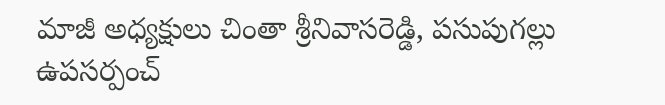మాజీ అధ్యక్షులు చింతా శ్రీనివాసరెడ్డి, పసుపుగల్లు ఉపసర్పంచ్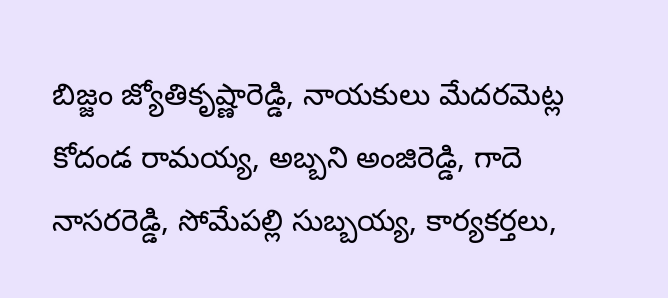బిజ్జం జ్యోతికృష్ణారెడ్డి, నాయకులు మేదరమెట్ల కోదండ రామయ్య, అబ్బని అంజిరెడ్డి, గాదె నాసరరెడ్డి, సోమేపల్లి సుబ్బయ్య, కార్యకర్తలు,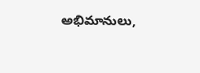అభిమానులు,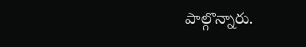పాల్గొన్నారు.